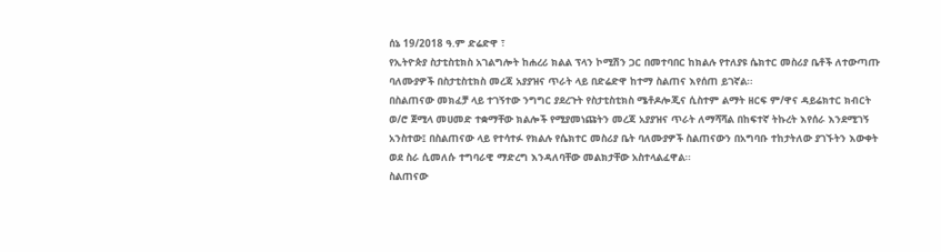ሰኔ 19/2018 ዓ.ም ድሬድዋ ፣
የኢትዮጵያ ስታቲስቲክስ አገልግሎት ከሐረሪ ክልል ፕላን ኮሚሽን ጋር በመተባበር ከክልሉ የተለያዩ ሴክተር መስሪያ ቤቶች ለተውጣጡ ባለሙያዎች በስታቲስቲክስ መረጃ አያያዝና ጥራት ላይ በድሬድዋ ከተማ ስልጠና እየሰጠ ይገኛል፡፡
በስልጠናው መክፈቻ ላይ ተገኝተው ንግግር ያደረጉት የስታቲስቲክስ ሜቶዶሎጂና ሲስተም ልማት ዘርፍ ም/ዋና ዳይሬክተር ክብርት ወ/ሮ ጀሚላ መሀመድ ተቋማቸው ክልሎች የሚያመነጩትን መረጃ አያያዝና ጥራት ለማሻሻል በከፍተኛ ትኩረት እየሰራ እንደሚገኝ አንስተው፤ በስልጠናው ላይ የተሳተፉ የክልሉ የሴክተር መስሪያ ቤት ባለሙያዎች ስልጠናውን በአግባቡ ተከታትለው ያገኙትን እውቀት ወደ ስራ ሲመለሱ ተግባራዊ ማድረግ እንዳለባቸው መልክታቸው አስተላልፈዋል፡፡
ስልጠናው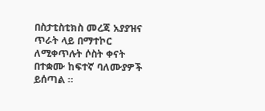በስታቲስቲክስ መረጃ አያያዝና ጥራት ላይ በማተኮር ለሚቀጥሉት ሶስት ቀናት በተቋሙ ከፍተኛ ባለሙያዎች ይሰጣል ።